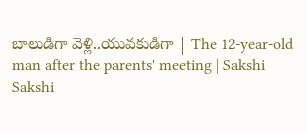బాలుడిగా వెళ్లి..యువకుడిగా | The 12-year-old man after the parents' meeting | Sakshi
Sakshi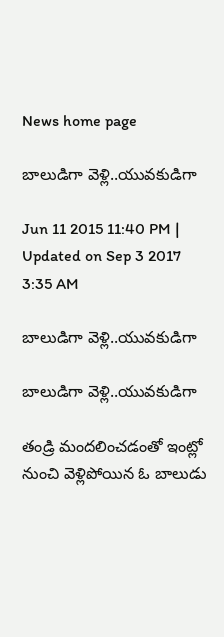News home page

బాలుడిగా వెళ్లి..యువకుడిగా

Jun 11 2015 11:40 PM | Updated on Sep 3 2017 3:35 AM

బాలుడిగా వెళ్లి..యువకుడిగా

బాలుడిగా వెళ్లి..యువకుడిగా

తండ్రి మందలించడంతో ఇంట్లో నుంచి వెళ్లిపోయిన ఓ బాలుడు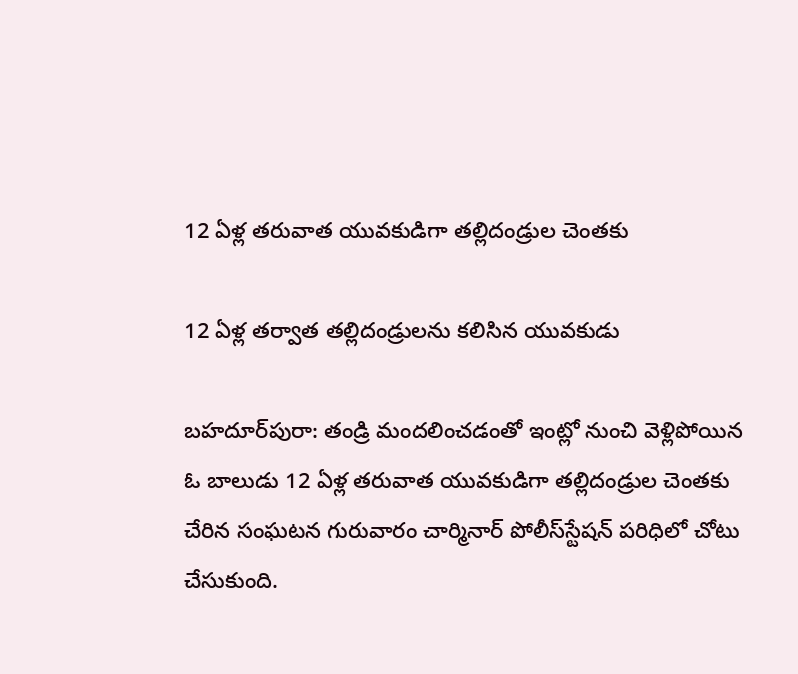12 ఏళ్ల తరువాత యువకుడిగా తల్లిదండ్రుల చెంతకు

12 ఏళ్ల తర్వాత తల్లిదండ్రులను కలిసిన యువకుడు

బహదూర్‌పురా: తండ్రి మందలించడంతో ఇంట్లో నుంచి వెళ్లిపోయిన ఓ బాలుడు 12 ఏళ్ల తరువాత యువకుడిగా తల్లిదండ్రుల చెంతకు చేరిన సంఘటన గురువారం చార్మినార్ పోలీస్‌స్టేషన్ పరిధిలో చోటు చేసుకుంది.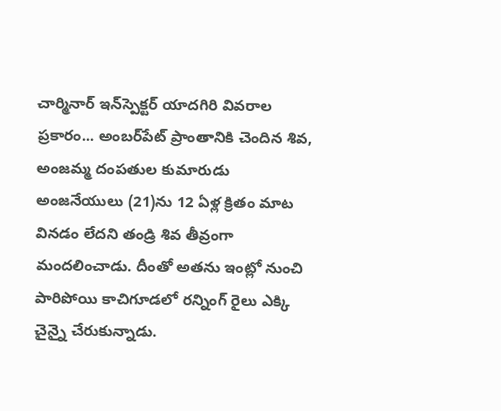చార్మినార్ ఇన్‌స్పెక్టర్ యాదగిరి వివరాల ప్రకారం... అంబర్‌పేట్ ప్రాంతానికి చెందిన శివ, అంజమ్మ దంపతుల కుమారుడు అంజనేయులు (21)ను 12 ఏళ్ల క్రితం మాట వినడం లేదని తండ్రి శివ తీవ్రంగా మందలించాడు. దీంతో అతను ఇంట్లో నుంచి పారిపోయి కాచిగూడలో రన్నింగ్ రైలు ఎక్కి చైన్నై చేరుకున్నాడు.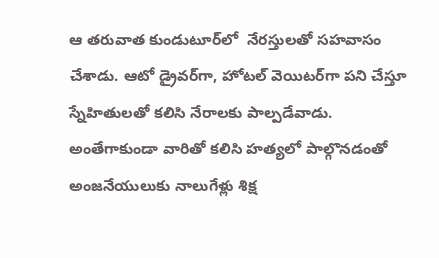ఆ తరువాత కుండుటూర్‌లో  నేరస్తులతో సహవాసం చేశాడు. ఆటో డ్రైవర్‌గా, హోటల్ వెయిటర్‌గా పని చేస్తూ స్నేహితులతో కలిసి నేరాలకు పాల్పడేవాడు. అంతేగాకుండా వారితో కలిసి హత్యలో పాల్గొనడంతో అంజనేయులుకు నాలుగేళ్లు శిక్ష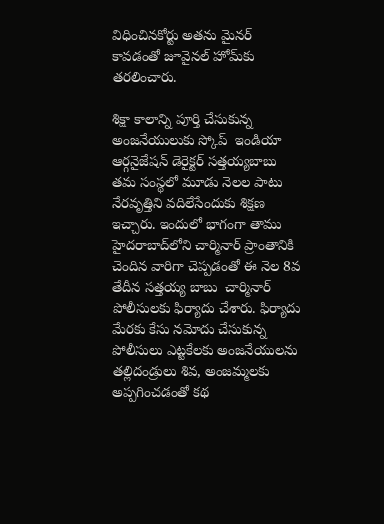విధించినకోర్టు అతను మైనర్ కావడంతో జూవైనల్ హోమ్‌కు తరలించారు.

శిక్షా కాలాన్ని పూర్తి చేసుకున్న అంజనేయులుకు స్కోప్  ఇండియా ఆర్గనైజేషన్ డెరైక్టర్ సత్తయ్యబాబు తమ సంస్థలో మూడు నెలల పాటు నేరవృత్తిని వదిలేసేందుకు శిక్షణ ఇచ్చారు. ఇందులో భాగంగా తాము హైదరాబాద్‌లోని చార్మినార్ ప్రాంతానికి చెందిన వారిగా చెప్పడంతో ఈ నెల 8వ తేదీన సత్తయ్య బాబు  చార్మినార్ పోలీసులకు ఫిర్యాదు చేశారు. ఫిర్యాదు మేరకు కేసు నమోదు చేసుకున్న పోలీసులు ఎట్టకేలకు అంజనేయులను తల్లిదండ్రులు శివ, అంజమ్మలకు అప్పగించడంతో కథ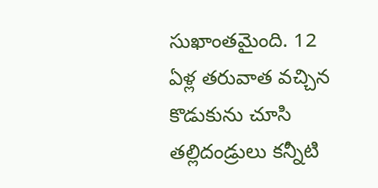సుఖాంతమైంది. 12 ఏళ్ల తరువాత వచ్చిన కొడుకును చూసి తల్లిదండ్రులు కన్నీటి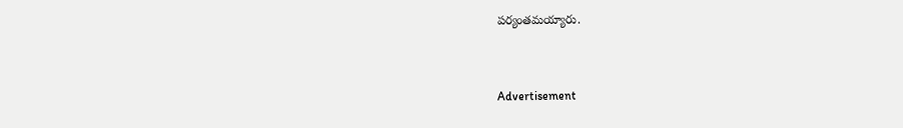పర్యంతమయ్యారు.


Advertisement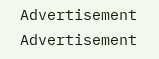Advertisement
Advertisement